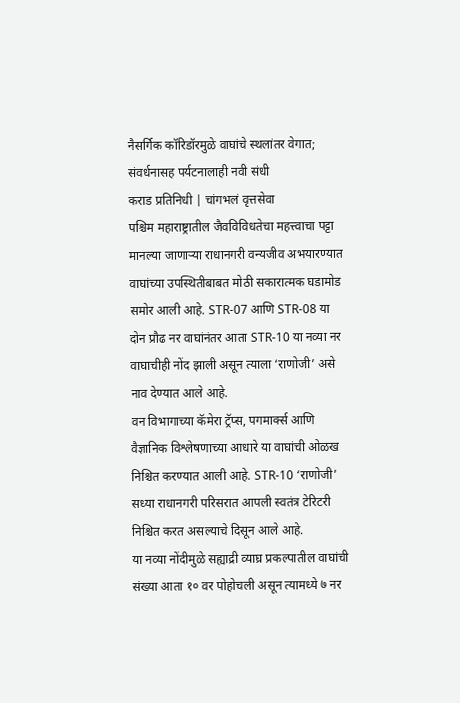नैसर्गिक कॉरिडॉरमुळे वाघांचे स्थलांतर वेगात; संवर्धनासह पर्यटनालाही नवी संधी
कराड प्रतिनिधी | चांगभलं वृत्तसेवा
पश्चिम महाराष्ट्रातील जैवविविधतेचा महत्त्वाचा पट्टा मानल्या जाणाऱ्या राधानगरी वन्यजीव अभयारण्यात वाघांच्या उपस्थितीबाबत मोठी सकारात्मक घडामोड समोर आली आहे. STR-07 आणि STR-08 या दोन प्रौढ नर वाघांनंतर आता STR-10 या नव्या नर वाघाचीही नोंद झाली असून त्याला ‘राणोजी’ असे नाव देण्यात आले आहे.
वन विभागाच्या कॅमेरा ट्रॅप्स, पगमार्क्स आणि वैज्ञानिक विश्लेषणाच्या आधारे या वाघांची ओळख निश्चित करण्यात आली आहे. STR-10 ‘राणोजी’ सध्या राधानगरी परिसरात आपली स्वतंत्र टेरिटरी निश्चित करत असल्याचे दिसून आले आहे.
या नव्या नोंदीमुळे सह्याद्री व्याघ्र प्रकल्पातील वाघांची संख्या आता १० वर पोहोचली असून त्यामध्ये ७ नर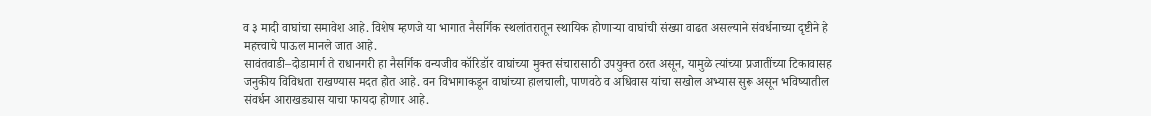व ३ मादी वाघांचा समावेश आहे. विशेष म्हणजे या भागात नैसर्गिक स्थलांतरातून स्थायिक होणाऱ्या वाघांची संख्या वाढत असल्याने संवर्धनाच्या दृष्टीने हे महत्त्वाचे पाऊल मानले जात आहे.
सावंतवाडी–दोडामार्ग ते राधानगरी हा नैसर्गिक वन्यजीव कॉरिडॉर वाघांच्या मुक्त संचारासाठी उपयुक्त ठरत असून, यामुळे त्यांच्या प्रजातींच्या टिकावासह जनुकीय विविधता राखण्यास मदत होत आहे. वन विभागाकडून वाघांच्या हालचाली, पाणवठे व अधिवास यांचा सखोल अभ्यास सुरू असून भविष्यातील संवर्धन आराखड्यास याचा फायदा होणार आहे.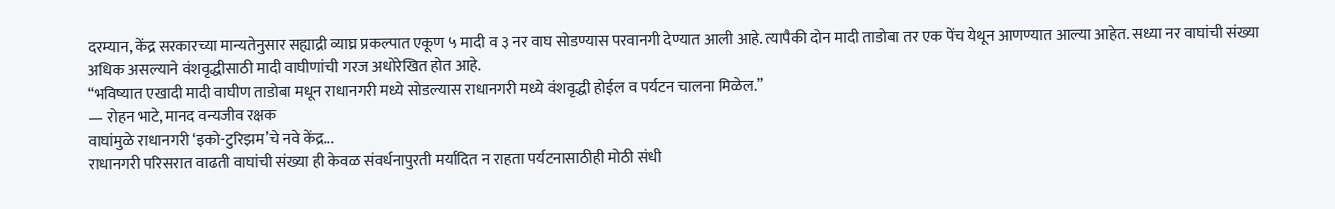दरम्यान, केंद्र सरकारच्या मान्यतेनुसार सह्याद्री व्याघ्र प्रकल्पात एकूण ५ मादी व ३ नर वाघ सोडण्यास परवानगी देण्यात आली आहे. त्यापैकी दोन मादी ताडोबा तर एक पेंच येथून आणण्यात आल्या आहेत. सध्या नर वाघांची संख्या अधिक असल्याने वंशवृद्धीसाठी मादी वाघीणांची गरज अधोरेखित होत आहे.
“भविष्यात एखादी मादी वाघीण ताडोबा मधून राधानगरी मध्ये सोडल्यास राधानगरी मध्ये वंशवृद्धी होईल व पर्यटन चालना मिळेल.”
— रोहन भाटे, मानद वन्यजीव रक्षक
वाघांमुळे राधानगरी ‘इको-टुरिझम’चे नवे केंद्र...
राधानगरी परिसरात वाढती वाघांची संख्या ही केवळ संवर्धनापुरती मर्यादित न राहता पर्यटनासाठीही मोठी संधी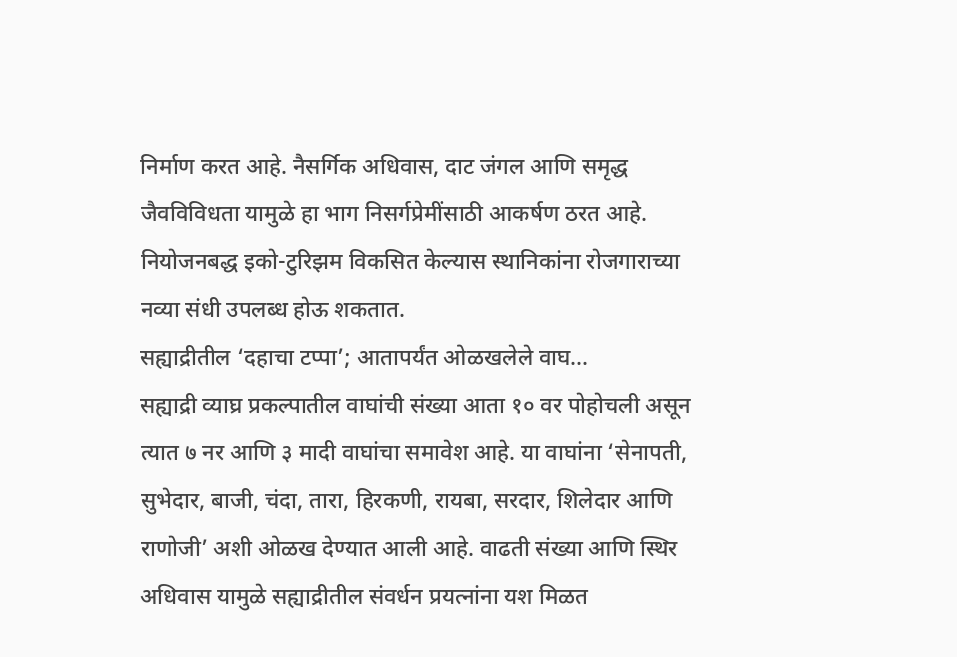निर्माण करत आहे. नैसर्गिक अधिवास, दाट जंगल आणि समृद्ध जैवविविधता यामुळे हा भाग निसर्गप्रेमींसाठी आकर्षण ठरत आहे. नियोजनबद्ध इको-टुरिझम विकसित केल्यास स्थानिकांना रोजगाराच्या नव्या संधी उपलब्ध होऊ शकतात.
सह्याद्रीतील ‘दहाचा टप्पा’; आतापर्यंत ओळखलेले वाघ...
सह्याद्री व्याघ्र प्रकल्पातील वाघांची संख्या आता १० वर पोहोचली असून त्यात ७ नर आणि ३ मादी वाघांचा समावेश आहे. या वाघांना ‘सेनापती, सुभेदार, बाजी, चंदा, तारा, हिरकणी, रायबा, सरदार, शिलेदार आणि राणोजी’ अशी ओळख देण्यात आली आहे. वाढती संख्या आणि स्थिर अधिवास यामुळे सह्याद्रीतील संवर्धन प्रयत्नांना यश मिळत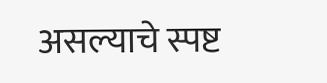असल्याचे स्पष्ट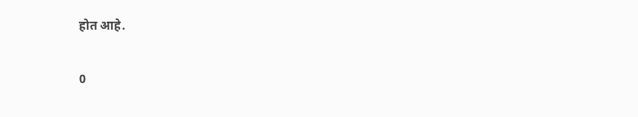होत आहे.

0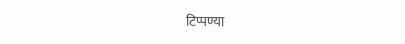टिप्पण्या